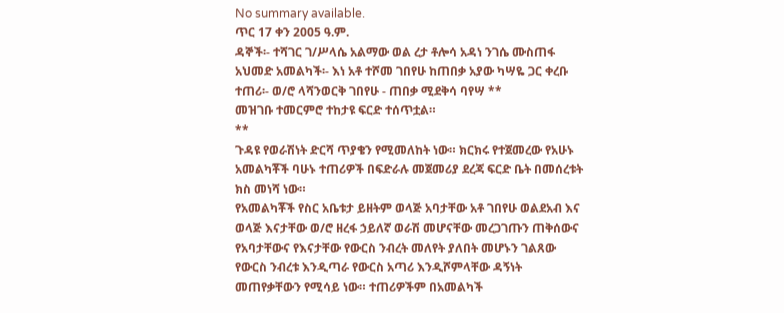No summary available.
ጥር 17 ቀን 2005 ዓ.ም.
ዳኞች፡- ተሻገር ገ/ሥላሴ አልማው ወል ረታ ቶሎሳ አዳነ ንገሴ ሙስጠፋ አህመድ አመልካች፡- እነ አቶ ተሾመ ገበየሁ ከጠበቃ አያው ካሣዬ ጋር ቀረቡ ተጠሪ፡- ወ/ሮ ላሻንወርቅ ገበየሁ - ጠበቃ ሚደቅሳ ባየሣ **
መዝገቡ ተመርምሮ ተከታዩ ፍርድ ተሰጥቷል።
**
ጉዳዩ የወራሽነት ድርሻ ጥያቄን የሚመለከት ነው። ክርክሩ የተጀመረው የአሁኑ አመልካቾች ባሁኑ ተጠሪዎች በፍድራሉ መጀመሪያ ደረጃ ፍርድ ቤት በመሰረቱት ክስ መነሻ ነው።
የአመልካቾች የስር አቤቱታ ይዘትም ወላጅ አባታቸው አቶ ገበየሁ ወልደአብ እና ወላጅ እናታቸው ወ/ሮ ዘረፋ ኃይለኛ ወራሽ መሆናቸው መረጋገጡን ጠቅሰውና የአባታቸውና የእናታቸው የውርስ ንብረት መለየት ያለበት መሆኑን ገልጸው የውርስ ንብረቱ እንዲጣራ የውርስ አጣሪ እንዲሾምላቸው ዳኝነት መጠየቃቸውን የሚሳይ ነው። ተጠሪዎችም በአመልካች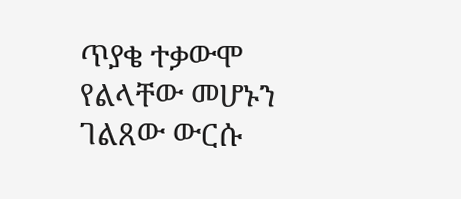ጥያቄ ተቃውሞ የልላቸው መሆኑን ገልጸው ውርሱ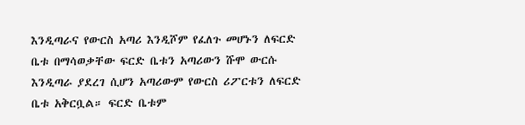እንዲጣራና የውርስ አጣሪ እንዲሾም የፈለጉ መሆኑን ለፍርድ ቤቱ በማሳወቃቸው ፍርድ ቤቱን አጣሪውን ሹሞ ውርሱ እንዲጣራ ያደረገ ሲሆን አጣሪውም የውርስ ሪፖርቱን ለፍርድ ቤቱ አቅርቧል። ፍርድ ቤቱም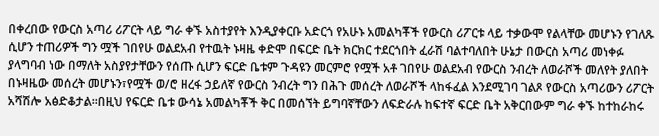በቀረበው የውርስ አጣሪ ሪፖርት ላይ ግራ ቀኙ አስተያየት እንዲያቀርቡ አድርጎ የአሁኑ አመልካቾች የውርስ ሪፖርቱ ላይ ተቃውሞ የልላቸው መሆኑን የገለጹ ሲሆን ተጠሪዎች ግን ሟች ገበየሁ ወልደአብ የተዉት ኑዛዜ ቀድሞ በፍርድ ቤት ክርክር ተደርጎበት ፈራሽ ባልተባለበት ሁኔታ በውርስ አጣሪ መነቀፉ ያላግባብ ነው በማለት አስያየታቸውን የሰጡ ሲሆን ፍርድ ቤቱም ጉዳዩን መርምሮ የሟች አቶ ገበየሁ ወልደአብ የውርስ ንብረት ለወራሾች መለየት ያለበት በኑዛዜው መሰረት መሆኑን፣የሟች ወ/ሮ ዘረፋ ኃይለኛ የውርስ ንብረት ግን በሕጉ መሰረት ለወራሾች ላከፋፈል እንደሚገባ ገልጾ የውርስ አጣሪውን ሪፖርት አሻሽሎ አፅድቆታል።በዚህ የፍርድ ቤቱ ውሳኔ አመልካቾች ቅር በመሰኘት ይግባኛቸውን ለፍድራሉ ከፍተኛ ፍርድ ቤት አቅርበውም ግራ ቀኙ ከተከራከሩ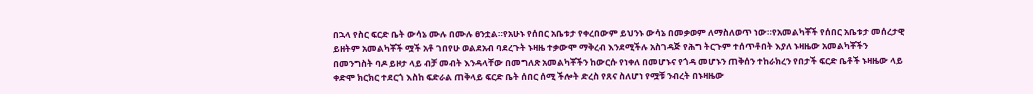በኋላ የስር ፍርድ ቤት ውሳኔ ሙሉ በሙሉ ፀንቷል።የአሁኑ የሰበር አቤቱታ የቀረበውም ይህንኑ ውሳኔ በመቃወም ለማስለወጥ ነው።የአመልካቾች የሰበር አቤቱታ መሰረታዊ ይዘትም አመልካቾች ሟች አቶ ገበየሁ ወልደአብ ባደረጉት ኑዛዜ ተቃውሞ ማቅረብ እንደሚችሉ አስገዳጅ የሕግ ትርጉም ተሰጥቶበት እያለ ኑዛዜው አመልካቾችን በመንግስት ባዶ ይዞታ ላይ ብቻ መብት እንዳላቸው በመግለጽ አመልካቾችን ከውርሱ የነቀለ በመሆኑና የጎዳ መሆኑን ጠቅሰን ተከራክረን የበታች ፍርድ ቤቶች ኑዛዜው ላይ ቀድሞ ክርክር ተደርጎ እስከ ፍድራል ጠቅላይ ፍርድ ቤት ሰበር ሰሚ ችሎት ድረስ የጸና ስለሆነ የሟቹ ንብረት በኑዛዜው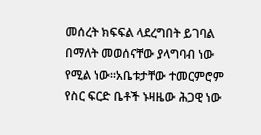መሰረት ክፍፍል ላደረግበት ይገባል በማለት መወሰናቸው ያላግባብ ነው የሚል ነው።አቤቱታቸው ተመርምሮም የስር ፍርድ ቤቶች ኑዛዜው ሕጋዊ ነው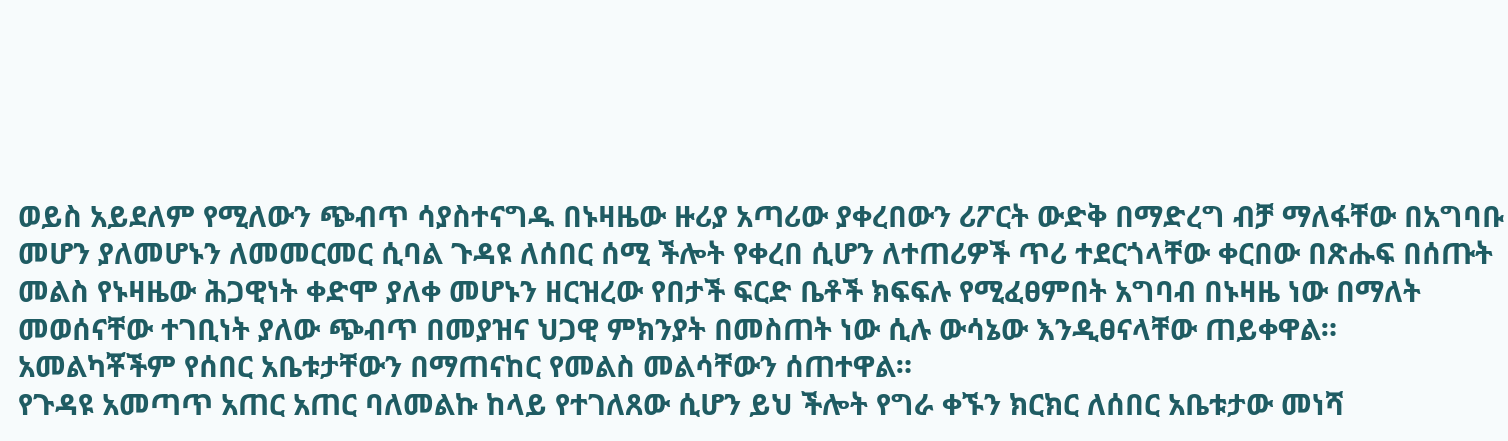ወይስ አይደለም የሚለውን ጭብጥ ሳያስተናግዱ በኑዛዜው ዙሪያ አጣሪው ያቀረበውን ሪፖርት ውድቅ በማድረግ ብቻ ማለፋቸው በአግባቡ መሆን ያለመሆኑን ለመመርመር ሲባል ጉዳዩ ለሰበር ሰሚ ችሎት የቀረበ ሲሆን ለተጠሪዎች ጥሪ ተደርጎላቸው ቀርበው በጽሑፍ በሰጡት መልስ የኑዛዜው ሕጋዊነት ቀድሞ ያለቀ መሆኑን ዘርዝረው የበታች ፍርድ ቤቶች ክፍፍሉ የሚፈፀምበት አግባብ በኑዛዜ ነው በማለት መወሰናቸው ተገቢነት ያለው ጭብጥ በመያዝና ህጋዊ ምክንያት በመስጠት ነው ሲሉ ውሳኔው እንዲፀናላቸው ጠይቀዋል።
አመልካቾችም የሰበር አቤቱታቸውን በማጠናከር የመልስ መልሳቸውን ሰጠተዋል።
የጉዳዩ አመጣጥ አጠር አጠር ባለመልኩ ከላይ የተገለጸው ሲሆን ይህ ችሎት የግራ ቀኙን ክርክር ለሰበር አቤቱታው መነሻ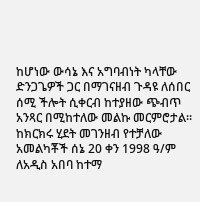ከሆነው ውሳኔ እና አግባብነት ካላቸው ድንጋጌዎች ጋር በማገናዘብ ጉዳዩ ለሰበር ሰሚ ችሎት ሲቀርብ ከተያዘው ጭብጥ አንጻር በሚከተለው መልኩ መርምሮታል።
ከክርክሩ ሂደት መገንዘብ የተቻለው አመልካቾች ሰኔ 20 ቀን 1998 ዓ/ም ለአዲስ አበባ ከተማ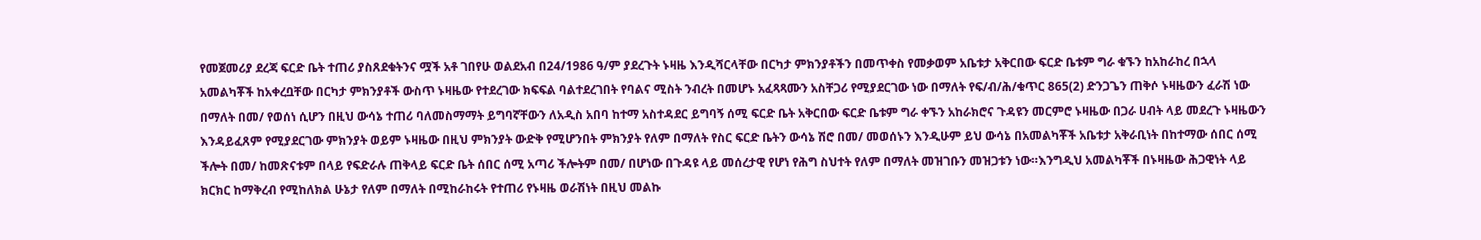የመጀመሪያ ደረጃ ፍርድ ቤት ተጠሪ ያስጸደቁትንና ሟች አቶ ገበየሁ ወልደአብ በ24/1986 ዓ/ም ያደረጉት ኑዛዜ እንዲሻርላቸው በርካታ ምክንያቶችን በመጥቀስ የመቃወም አቤቱታ አቅርበው ፍርድ ቤቱም ግራ ቁኙን ከአከራከረ በኋላ አመልካቾች ከአቀረቧቸው በርካታ ምክንያቶች ውስጥ ኑዛዜው የተደረገው ክፍፍል ባልተደረገበት የባልና ሚስት ንብረት በመሆኑ አፈጻጻሙን አስቸጋሪ የሚያደርገው ነው በማለት የፍ/ብ/ሕ/ቁጥር 865(2) ድንጋጌን ጠቅሶ ኑዛዜውን ፈራሽ ነው በማለት በመ/ የወሰነ ሲሆን በዚህ ውሳኔ ተጠሪ ባለመስማማት ይግባኛቸውን ለአዲስ አበባ ከተማ አስተዳደር ይግባኝ ሰሚ ፍርድ ቤት አቅርበው ፍርድ ቤቱም ግራ ቀኙን አከራክሮና ጉዳዩን መርምሮ ኑዛዜው በጋራ ሀብት ላይ መደረጉ ኑዛዜውን እንዳይፈጸም የሚያደርገው ምክንያት ወይም ኑዛዜው በዚህ ምክንያት ውድቅ የሚሆንበት ምክንያት የለም በማለት የስር ፍርድ ቤትን ውሳኔ ሽሮ በመ/ መወሰኑን እንዲሁም ይህ ውሳኔ በአመልካቾች አቤቱታ አቅራቢነት በከተማው ሰበር ሰሚ ችሎት በመ/ ከመጽናቱም በላይ የፍድራሉ ጠቅላይ ፍርድ ቤት ሰበር ሰሚ አጣሪ ችሎትም በመ/ በሆነው በጉዳዩ ላይ መሰረታዊ የሆነ የሕግ ስህተት የለም በማለት መዝገቡን መዝጋቱን ነው።እንግዲህ አመልካቾች በኑዛዜው ሕጋዊነት ላይ ክርክር ከማቅረብ የሚከለክል ሁኔታ የለም በማለት በሚከራከሩት የተጠሪ የኑዛዜ ወራሽነት በዚህ መልኩ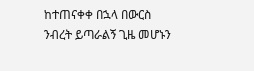ከተጠናቀቀ በኋላ በውርስ ንብረት ይጣራልኝ ጊዜ መሆኑን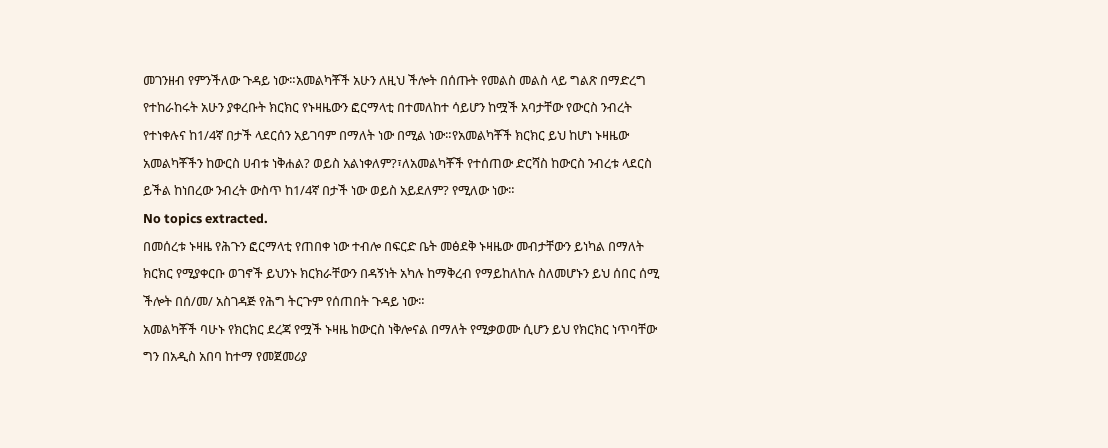መገንዘብ የምንችለው ጉዳይ ነው።አመልካቾች አሁን ለዚህ ችሎት በሰጡት የመልስ መልስ ላይ ግልጽ በማድረግ የተከራከሩት አሁን ያቀረቡት ክርክር የኑዛዜውን ፎርማላቲ በተመለከተ ሳይሆን ከሟች አባታቸው የውርስ ንብረት የተነቀሉና ከ1/4ኛ በታች ላደርሰን አይገባም በማለት ነው በሚል ነው።የአመልካቾች ክርክር ይህ ከሆነ ኑዛዜው አመልካቾችን ከውርስ ሀብቱ ነቅሐል? ወይስ አልነቀለም?፣ለአመልካቾች የተሰጠው ድርሻስ ከውርስ ንብረቱ ላደርስ ይችል ከነበረው ንብረት ውስጥ ከ1/4ኛ በታች ነው ወይስ አይደለም? የሚለው ነው።
No topics extracted.
በመሰረቱ ኑዛዜ የሕጉን ፎርማላቲ የጠበቀ ነው ተብሎ በፍርድ ቤት መፅደቅ ኑዛዜው መብታቸውን ይነካል በማለት ክርክር የሚያቀርቡ ወገኖች ይህንኑ ክርክራቸውን በዳኝነት አካሉ ከማቅረብ የማይከለከሉ ስለመሆኑን ይህ ሰበር ሰሚ ችሎት በሰ/መ/ አስገዳጅ የሕግ ትርጉም የሰጠበት ጉዳይ ነው።
አመልካቾች ባሁኑ የክርክር ደረጃ የሟች ኑዛዜ ከውርስ ነቅሎናል በማለት የሚቃወሙ ሲሆን ይህ የክርክር ነጥባቸው ግን በአዲስ አበባ ከተማ የመጀመሪያ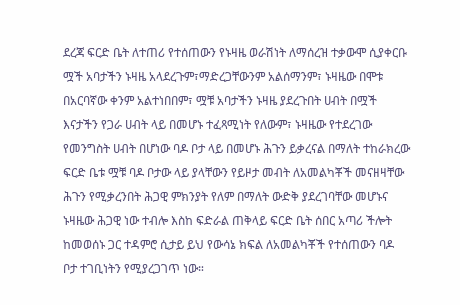ደረጃ ፍርድ ቤት ለተጠሪ የተሰጠውን የኑዛዜ ወራሽነት ለማሰረዝ ተቃውሞ ሲያቀርቡ ሟች አባታችን ኑዛዜ አላደረጉም፣ማድረጋቸውንም አልሰማንም፣ ኑዛዜው በሞቱ በአርባኛው ቀንም አልተነበበም፣ ሟቹ አባታችን ኑዛዜ ያደረጉበት ሀብት በሟች እናታችን የጋራ ሀብት ላይ በመሆኑ ተፈጻሚነት የለውም፣ ኑዛዜው የተደረገው የመንግስት ሀብት በሆነው ባዶ ቦታ ላይ በመሆኑ ሕጉን ይቃረናል በማለት ተከራክረው ፍርድ ቤቱ ሟቹ ባዶ ቦታው ላይ ያላቸውን የይዞታ መብት ለአመልካቾች መናዘዛቸው ሕጉን የሚቃረንበት ሕጋዊ ምክንያት የለም በማለት ውድቅ ያደረገባቸው መሆኑና ኑዛዜው ሕጋዊ ነው ተብሎ እስከ ፍድራል ጠቅላይ ፍርድ ቤት ሰበር አጣሪ ችሎት ከመወሰኑ ጋር ተዳምሮ ሲታይ ይህ የውሳኔ ክፍል ለአመልካቾች የተሰጠውን ባዶ ቦታ ተገቢነትን የሚያረጋገጥ ነው።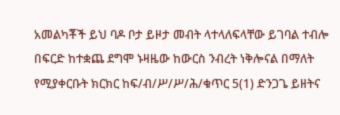አመልካቾች ይህ ባዶ ቦታ ይዞታ መብት ላተላለፍላቸው ይገባል ተብሎ በፍርድ ከተቋጨ ደግሞ ኑዛዜው ከውርስ ንብረት ነቅሎናል በማለት የሚያቀርቡት ክርክር ከፍ/ብ/ሥ/ሥ/ሕ/ቁጥር 5(1) ድንጋጌ ይዘትና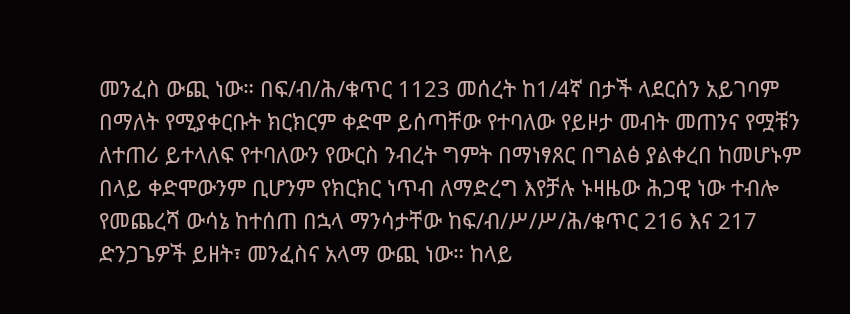መንፈስ ውጪ ነው። በፍ/ብ/ሕ/ቁጥር 1123 መሰረት ከ1/4ኛ በታች ላደርሰን አይገባም በማለት የሚያቀርቡት ክርክርም ቀድሞ ይሰጣቸው የተባለው የይዞታ መብት መጠንና የሟቹን ለተጠሪ ይተላለፍ የተባለውን የውርስ ንብረት ግምት በማነፃጸር በግልፅ ያልቀረበ ከመሆኑም በላይ ቀድሞውንም ቢሆንም የክርክር ነጥብ ለማድረግ እየቻሉ ኑዛዜው ሕጋዊ ነው ተብሎ የመጨረሻ ውሳኔ ከተሰጠ በኋላ ማንሳታቸው ከፍ/ብ/ሥ/ሥ/ሕ/ቁጥር 216 እና 217 ድንጋጌዎች ይዘት፣ መንፈስና አላማ ውጪ ነው። ከላይ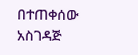በተጠቀሰው አስገዳጅ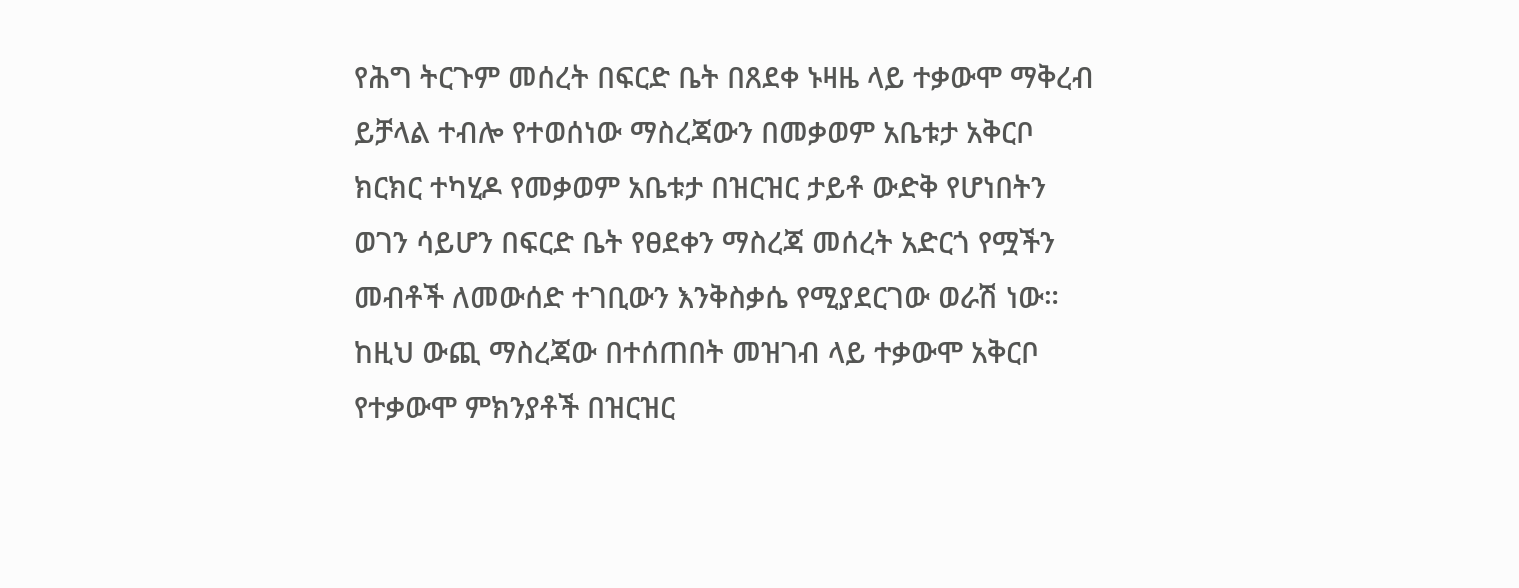የሕግ ትርጉም መሰረት በፍርድ ቤት በጸደቀ ኑዛዜ ላይ ተቃውሞ ማቅረብ ይቻላል ተብሎ የተወሰነው ማስረጃውን በመቃወም አቤቱታ አቅርቦ ክርክር ተካሂዶ የመቃወም አቤቱታ በዝርዝር ታይቶ ውድቅ የሆነበትን ወገን ሳይሆን በፍርድ ቤት የፀደቀን ማስረጃ መሰረት አድርጎ የሟችን መብቶች ለመውሰድ ተገቢውን እንቅስቃሴ የሚያደርገው ወራሽ ነው። ከዚህ ውጪ ማስረጃው በተሰጠበት መዝገብ ላይ ተቃውሞ አቅርቦ የተቃውሞ ምክንያቶች በዝርዝር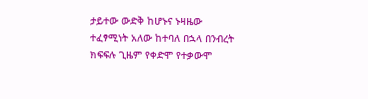ታይተው ውድቅ ከሆኑና ኑዛዜው ተፈፃሚነት አለው ከተባለ በኋላ በንብረት ክፍፍሉ ጊዜም የቀድሞ የተቃውሞ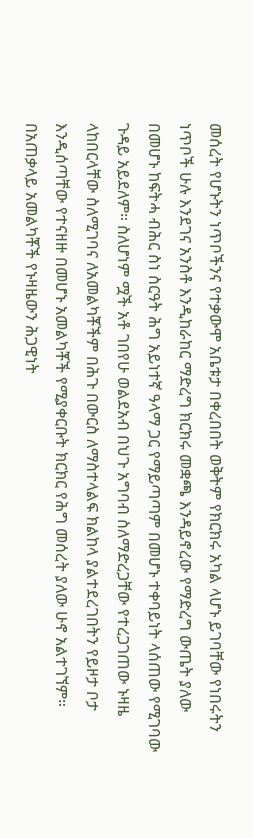መሰረት የሆኑትን ነጥቦችንና የተቃውሞ አቤቱታ በቀረበበት ወቅትም የክርክሩ አካል ላሆኑ ይገባቸው የነበሩትን ነጥቦች ሁሉ እንደገና አንስቶ እንዲከራከር ማድረግ ክርክሩ መቋጫ እንዳይኖረው የማድረግ ውጤት ያለው በመሆኑ ከፍትሓ ብሕር ስነ ስርዓት ሕግ አይነተኛ ዓላማ ጋር የማይጣጣም በመሆኑ ተቀባይነት ላሰጠው የሚገባው ጉዳይ አይደለም። ስለሆነም ሟች አቶ ገበየሁ ወልደአብ በህጉ አግባብ ስለማድረጋቸው የተረጋገጠው ኑዛዜ ላከበርላቸው ስለሚገባና ለአመልካቾችም በሕጉ በውርስ ለማስተላልፍ ክልከላ ያልተደረገበትን የይዞታ ቦታ እንዲሰጣቸው የተናዘዙ በመሆኑ አመልካቾች የሚያቀርቡት ክርክር የሕግ መሰረት ያለው ሁኖ አልተገኘም።
በአጠቃላይ አመልካቾች የኑዛዜውን ሕጋዊነት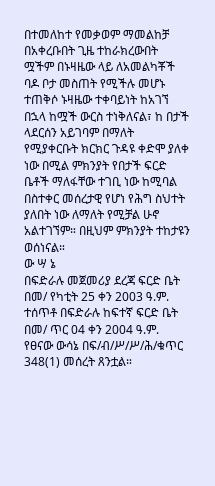በተመለከተ የመቃወም ማመልከቻ በአቀረቡበት ጊዜ ተከራክረውበት ሟችም በኑዛዜው ላይ ለአመልካቾች ባዶ ቦታ መስጠት የሚችሉ መሆኑ ተጠቅሶ ኑዛዜው ተቀባይነት ከአገኘ በኋላ ከሟች ውርስ ተነቅለናል፣ ከ በታች ላደርሰን አይገባም በማለት የሚያቀርቡት ክርክር ጉዳዩ ቀድሞ ያለቀ ነው በሚል ምክንያት የበታች ፍርድ ቤቶች ማለፋቸው ተገቢ ነው ከሚባል በስተቀር መሰረታዊ የሆነ የሕግ ስህተት ያለበት ነው ለማለት የሚቻል ሁኖ አልተገኘም። በዚህም ምክንያት ተከታዩን ወሰነናል።
ው ሣ ኔ
በፍድራሉ መጀመሪያ ደረጃ ፍርድ ቤት በመ/ የካቲት 25 ቀን 2003 ዓ.ም. ተሰጥቶ በፍድራሉ ከፍተኛ ፍርድ ቤት በመ/ ጥር 04 ቀን 2004 ዓ.ም. የፀናው ውሳኔ በፍ/ብ/ሥ/ሥ/ሕ/ቁጥር 348(1) መሰረት ጸንቷል።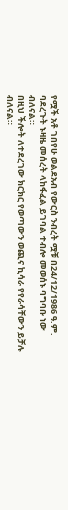የሟች አቶ ገበየሁ ወልደአብ የውርስ ንብረት ሟቹ በ24/12/1986 ዓ.ም. ባደረጉት ኑዛዜ መሰረት ላከፋፈል ይገባል ተብሎ መወሰኑ ባግባቡ ነው ብለናል።
በዚህ ችሎት ለተደረገው ክርክር የወጣውን ወጪና ኪሳራ የየራሳቸውን ይቻሉ ብለናል።